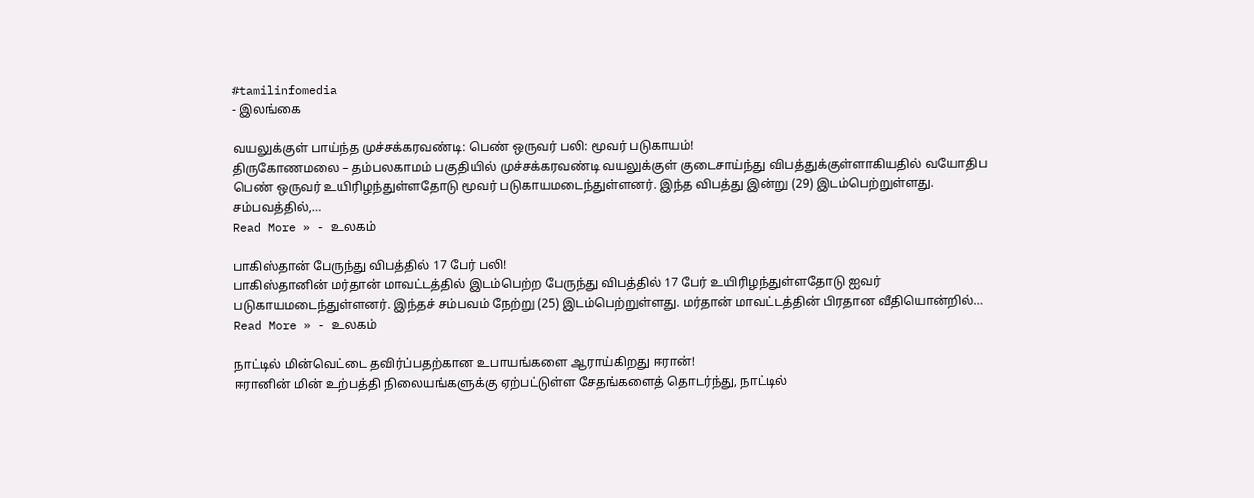#tamilinfomedia
- இலங்கை

வயலுக்குள் பாய்ந்த முச்சக்கரவண்டி: பெண் ஒருவர் பலி: மூவர் படுகாயம்!
திருகோணமலை – தம்பலகாமம் பகுதியில் முச்சக்கரவண்டி வயலுக்குள் குடைசாய்ந்து விபத்துக்குள்ளாகியதில் வயோதிப பெண் ஒருவர் உயிரிழந்துள்ளதோடு மூவர் படுகாயமடைந்துள்ளனர். இந்த விபத்து இன்று (29) இடம்பெற்றுள்ளது. சம்பவத்தில்,…
Read More » - உலகம்

பாகிஸ்தான் பேருந்து விபத்தில் 17 பேர் பலி!
பாகிஸ்தானின் மர்தான் மாவட்டத்தில் இடம்பெற்ற பேருந்து விபத்தில் 17 பேர் உயிரிழந்துள்ளதோடு ஐவர் படுகாயமடைந்துள்ளனர். இந்தச் சம்பவம் நேற்று (25) இடம்பெற்றுள்ளது. மர்தான் மாவட்டத்தின் பிரதான வீதியொன்றில்…
Read More » - உலகம்

நாட்டில் மின்வெட்டை தவிர்ப்பதற்கான உபாயங்களை ஆராய்கிறது ஈரான்!
ஈரானின் மின் உற்பத்தி நிலையங்களுக்கு ஏற்பட்டுள்ள சேதங்களைத் தொடர்ந்து, நாட்டில்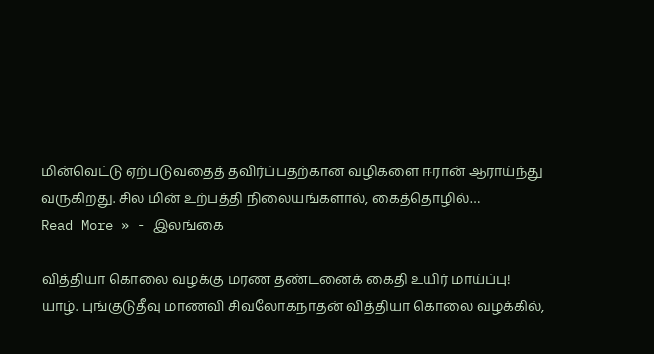மின்வெட்டு ஏற்படுவதைத் தவிர்ப்பதற்கான வழிகளை ஈரான் ஆராய்ந்து வருகிறது. சில மின் உற்பத்தி நிலையங்களால், கைத்தொழில்…
Read More » - இலங்கை

வித்தியா கொலை வழக்கு மரண தண்டனைக் கைதி உயிர் மாய்ப்பு!
யாழ். புங்குடுதீவு மாணவி சிவலோகநாதன் வித்தியா கொலை வழக்கில்,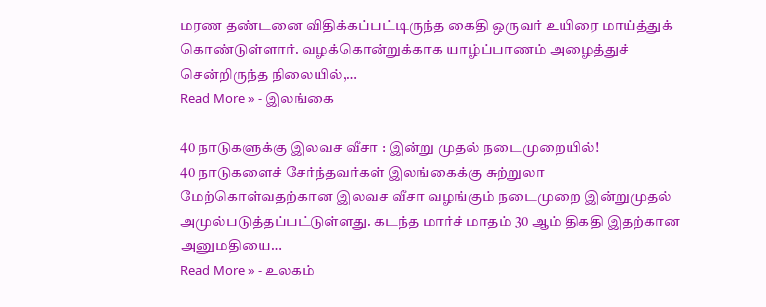மரண தண்டனை விதிக்கப்பட்டிருந்த கைதி ஒருவர் உயிரை மாய்த்துக் கொண்டுள்ளார். வழக்கொன்றுக்காக யாழ்ப்பாணம் அழைத்துச் சென்றிருந்த நிலையில்,…
Read More » - இலங்கை

40 நாடுகளுக்கு இலவச வீசா : இன்று முதல் நடைமுறையில்!
40 நாடுகளைச் சேர்ந்தவர்கள் இலங்கைக்கு சுற்றுலா மேற்கொள்வதற்கான இலவச வீசா வழங்கும் நடைமுறை இன்றுமுதல் அமுல்படுத்தப்பட்டுள்ளது. கடந்த மார்ச் மாதம் 30 ஆம் திகதி இதற்கான அனுமதியை…
Read More » - உலகம்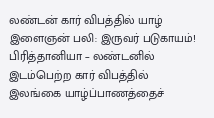லண்டன் கார் விபத்தில் யாழ் இளைஞன் பலி: இருவர் படுகாயம்!
பிரித்தானியா – லண்டனில் இடம்பெற்ற கார் விபத்தில் இலங்கை யாழ்ப்பாணத்தைச்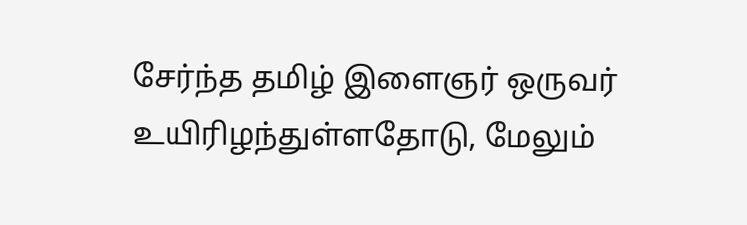சேர்ந்த தமிழ் இளைஞர் ஒருவர் உயிரிழந்துள்ளதோடு, மேலும்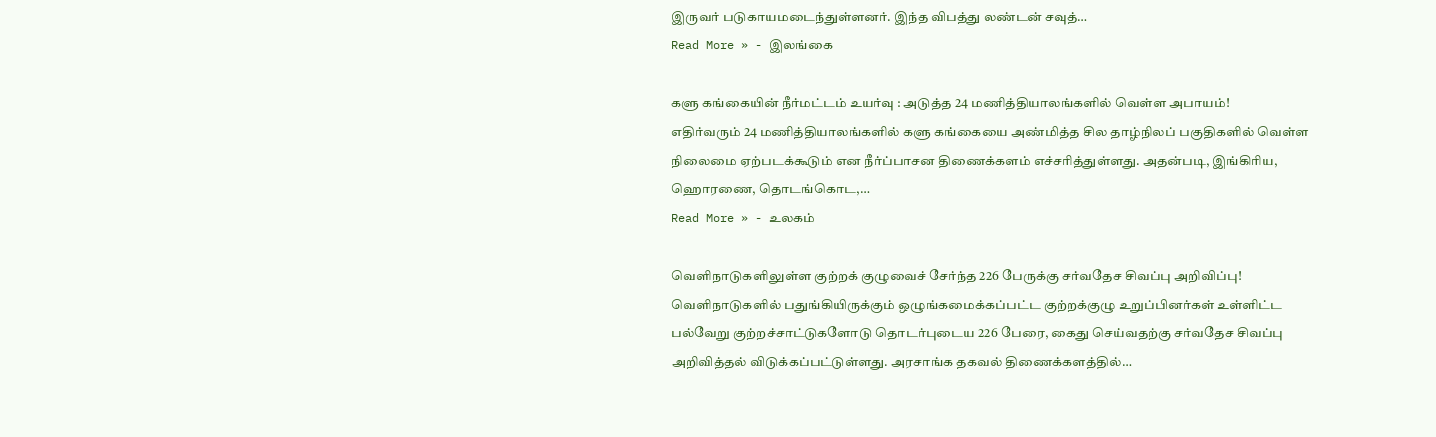இருவர் படுகாயமடைந்துள்ளனர். இந்த விபத்து லண்டன் சவுத்…
Read More » - இலங்கை

களு கங்கையின் நீர்மட்டம் உயர்வு : அடுத்த 24 மணித்தியாலங்களில் வெள்ள அபாயம்!
எதிர்வரும் 24 மணித்தியாலங்களில் களு கங்கையை அண்மித்த சில தாழ்நிலப் பகுதிகளில் வெள்ள நிலைமை ஏற்படக்கூடும் என நீர்ப்பாசன திணைக்களம் எச்சரித்துள்ளது. அதன்படி, இங்கிரிய, ஹொரணை, தொடங்கொட,…
Read More » - உலகம்

வெளிநாடுகளிலுள்ள குற்றக் குழுவைச் சேர்ந்த 226 பேருக்கு சர்வதேச சிவப்பு அறிவிப்பு!
வெளிநாடுகளில் பதுங்கியிருக்கும் ஒழுங்கமைக்கப்பட்ட குற்றக்குழு உறுப்பினர்கள் உள்ளிட்ட பல்வேறு குற்றச்சாட்டுகளோடு தொடர்புடைய 226 பேரை, கைது செய்வதற்கு சர்வதேச சிவப்பு அறிவித்தல் விடுக்கப்பட்டுள்ளது. அரசாங்க தகவல் திணைக்களத்தில்…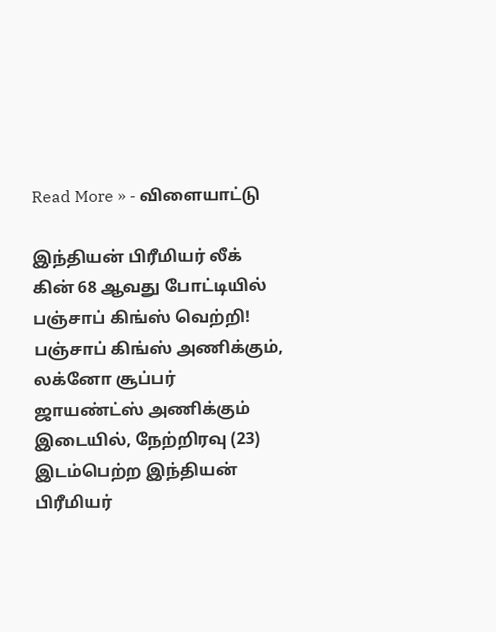Read More » - விளையாட்டு

இந்தியன் பிரீமியர் லீக் கின் 68 ஆவது போட்டியில் பஞ்சாப் கிங்ஸ் வெற்றி!
பஞ்சாப் கிங்ஸ் அணிக்கும், லக்னோ சூப்பர் ஜாயண்ட்ஸ் அணிக்கும் இடையில், நேற்றிரவு (23) இடம்பெற்ற இந்தியன் பிரீமியர்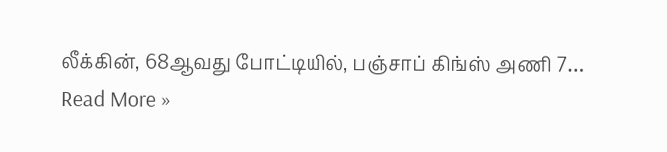லீக்கின், 68ஆவது போட்டியில், பஞ்சாப் கிங்ஸ் அணி 7…
Read More »